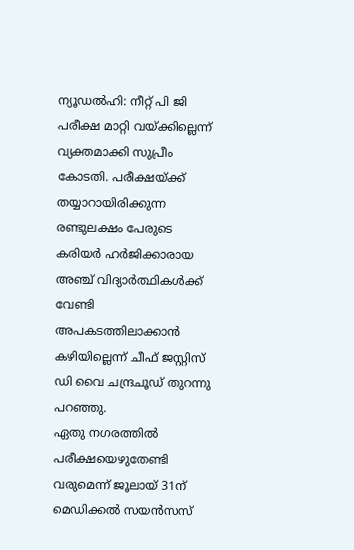ന്യൂഡൽഹി: നീറ്റ് പി ജി പരീക്ഷ മാറ്റി വയ്ക്കില്ലെന്ന് വ്യക്തമാക്കി സുപ്രീം കോടതി. പരീക്ഷയ്ക്ക് തയ്യാറായിരിക്കുന്ന രണ്ടുലക്ഷം പേരുടെ കരിയർ ഹർജിക്കാരായ അഞ്ച് വിദ്യാർത്ഥികൾക്ക് വേണ്ടി അപകടത്തിലാക്കാൻ കഴിയില്ലെന്ന് ചീഫ് ജസ്റ്റിസ് ഡി വൈ ചന്ദ്രചൂഡ് തുറന്നു പറഞ്ഞു.
ഏതു നഗരത്തിൽ പരീക്ഷയെഴുതേണ്ടി വരുമെന്ന് ജൂലായ് 31ന് മെഡിക്കൽ സയൻസസ്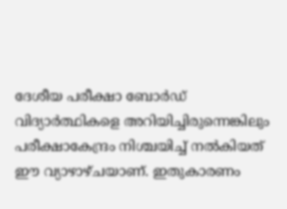ദേശീയ പരീക്ഷാ ബോർഡ് വിദ്യാർത്ഥികളെ അറിയിച്ചിരുന്നെങ്കിലും പരീക്ഷാകേന്ദ്രം നിശ്ചയിച്ച് നൽകിയത് ഈ വ്യാഴാഴ്ചയാണ്. ഇതുകാരണം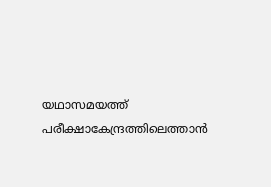യഥാസമയത്ത് പരീക്ഷാകേന്ദ്രത്തിലെത്താൻ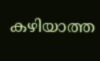കഴിയാത്ത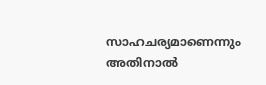സാഹചര്യമാണെന്നും അതിനാൽ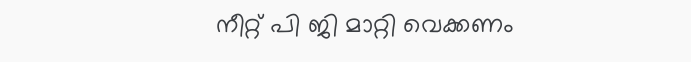നീറ്റ് പി ജി മാറ്റി വെക്കണം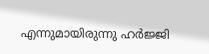എന്നുമായിരുന്നു ഹർജ്ജി